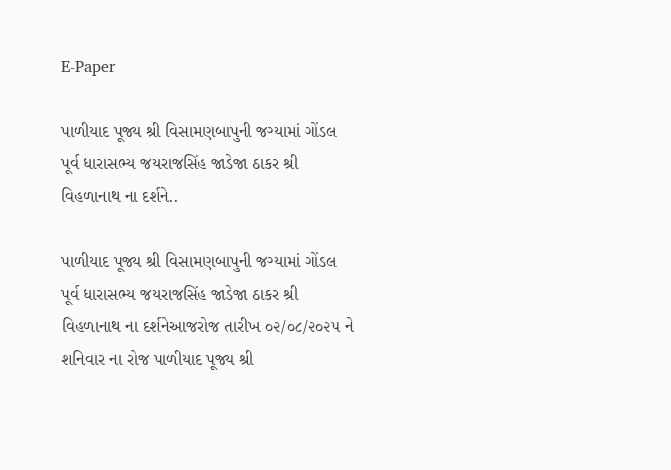E-Paper

પાળીયાદ પૂજ્ય શ્રી વિસામણબાપુની જગ્યામાં ગોંડલ પૂર્વ ધારાસભ્ય જયરાજસિંહ જાડેજા ઠાકર શ્રી વિહળાનાથ ના દર્શને..

પાળીયાદ પૂજ્ય શ્રી વિસામણબાપુની જગ્યામાં ગોંડલ પૂર્વ ધારાસભ્ય જયરાજસિંહ જાડેજા ઠાકર શ્રી વિહળાનાથ ના દર્શનેઆજરોજ તારીખ ૦૨/૦૮/૨૦૨૫ ને શનિવાર ના રોજ પાળીયાદ પૂજ્ય શ્રી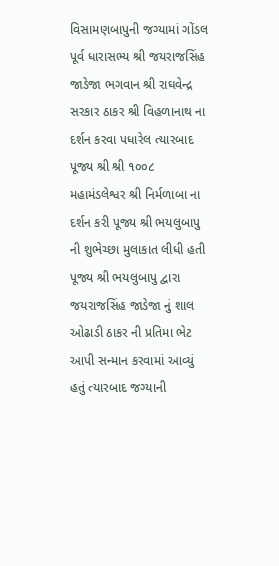વિસામણબાપુની જગ્યામાં ગોંડલ પૂર્વ ધારાસભ્ય શ્રી જયરાજસિંહ જાડેજા ભગવાન શ્રી રાઘવેન્દ્ર સરકાર ઠાકર શ્રી વિહળાનાથ ના દર્શન કરવા પધારેલ ત્યારબાદ પૂજ્ય શ્રી શ્રી ૧૦૦૮ મહામંડલેશ્વર શ્રી નિર્મળાબા ના દર્શન કરી પૂજ્ય શ્રી ભયલુબાપુ ની શુભેચ્છા મુલાકાત લીધી હતી પૂજ્ય શ્રી ભયલુબાપુ દ્વારા જયરાજસિંહ જાડેજા નું શાલ ઓઢાડી ઠાકર ની પ્રતિમા ભેટ આપી સન્માન કરવામાં આવ્યું હતું ત્યારબાદ જગ્યાની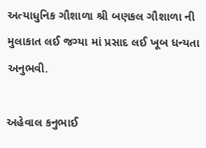અત્યાધુનિક ગૌશાળા શ્રી બણકલ ગૌશાળા ની મુલાકાત લઈ જગ્યા માં પ્રસાદ લઈ ખૂબ ધન્યતા અનુભવી.

અહેવાલ કનુભાઈ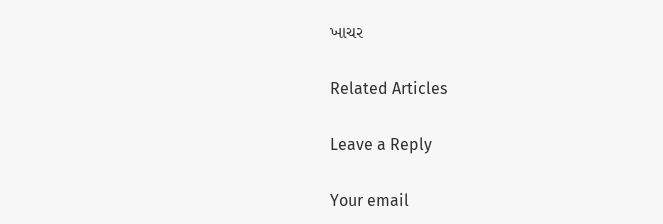ખાચર

Related Articles

Leave a Reply

Your email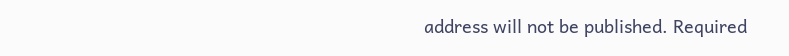address will not be published. Required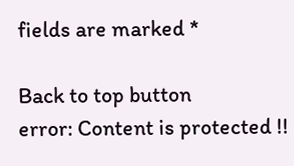fields are marked *

Back to top button
error: Content is protected !!